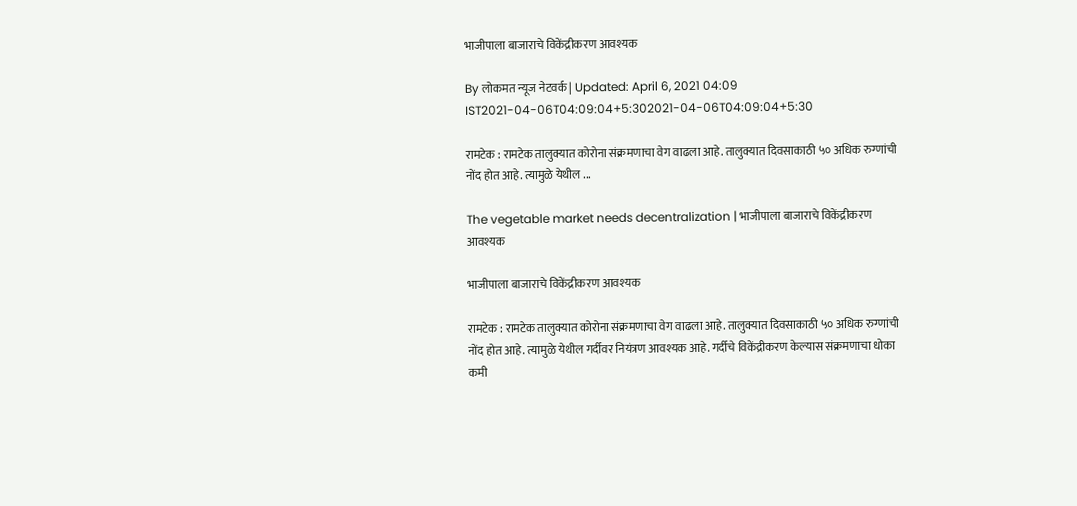भाजीपाला बाजाराचे विकेंद्रीकरण आवश्यक

By लोकमत न्यूज नेटवर्क | Updated: April 6, 2021 04:09 IST2021-04-06T04:09:04+5:302021-04-06T04:09:04+5:30

रामटेक : रामटेक तालुक्यात कोरोना संक्रमणाचा वेग वाढला आहे. तालुक्यात दिवसाकाठी ५० अधिक रुग्णांची नोंद होत आहे. त्यामुळे येथील ...

The vegetable market needs decentralization | भाजीपाला बाजाराचे विकेंद्रीकरण आवश्यक

भाजीपाला बाजाराचे विकेंद्रीकरण आवश्यक

रामटेक : रामटेक तालुक्यात कोरोना संक्रमणाचा वेग वाढला आहे. तालुक्यात दिवसाकाठी ५० अधिक रुग्णांची नोंद होत आहे. त्यामुळे येथील गर्दीवर नियंत्रण आवश्यक आहे. गर्दीचे विकेंद्रीकरण केल्यास संक्रमणाचा धोका कमी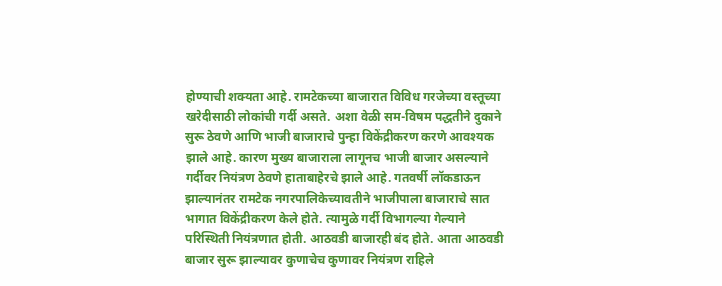होण्याची शक्यता आहे. रामटेकच्या बाजारात विविध गरजेच्या वस्तूच्या खरेदीसाठी लोकांची गर्दी असते. अशा वेळी सम-विषम पद्धतीने दुकाने सुरू ठेवणे आणि भाजी बाजाराचे पुन्हा विकेंद्रीकरण करणे आवश्यक झाले आहे. कारण मुख्य बाजाराला लागूनच भाजी बाजार असल्याने गर्दीवर नियंत्रण ठेवणे हाताबाहेरचे झाले आहे. गतवर्षी लॉकडाऊन झाल्यानंतर रामटेक नगरपालिकेच्यावतीने भाजीपाला बाजाराचे सात भागात विकेंद्रीकरण केले होते. त्यामुळे गर्दी विभागल्या गेल्याने परिस्थिती नियंत्रणात होती. आठवडी बाजारही बंद होते. आता आठवडी बाजार सुरू झाल्यावर कुणाचेच कुणावर नियंत्रण राहिले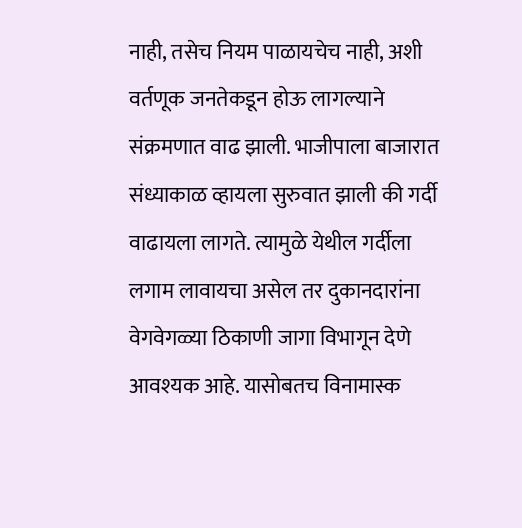नाही, तसेच नियम पाळायचेच नाही, अशी वर्तणूक जनतेकडून होऊ लागल्याने संक्रमणात वाढ झाली. भाजीपाला बाजारात संध्याकाळ व्हायला सुरुवात झाली की गर्दी वाढायला लागते. त्यामुळे येथील गर्दीला लगाम लावायचा असेल तर दुकानदारांना वेगवेगळ्या ठिकाणी जागा विभागून देणे आवश्यक आहे. यासोबतच विनामास्क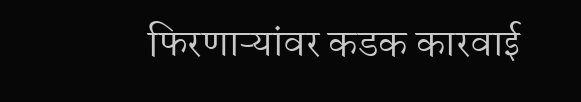फिरणाऱ्यांवर कडक कारवाई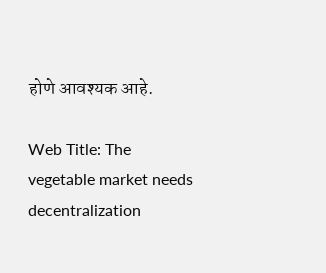होणे आवश्यक आहे.

Web Title: The vegetable market needs decentralization